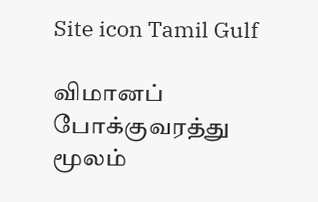Site icon Tamil Gulf

விமானப் போக்குவரத்து மூலம்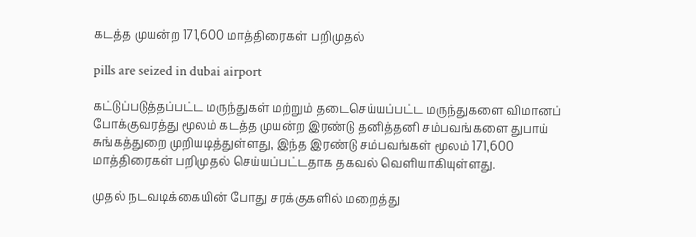கடத்த முயன்ற 171,600 மாத்திரைகள் பறிமுதல்

pills are seized in dubai airport

கட்டுப்படுத்தப்பட்ட மருந்துகள் மற்றும் தடைசெய்யப்பட்ட மருந்துகளை விமானப் போக்குவரத்து மூலம் கடத்த முயன்ற இரண்டு தனித்தனி சம்பவங்களை துபாய் சுங்கத்துறை முறியடித்துள்ளது, இந்த இரண்டு சம்பவங்கள் மூலம் 171,600 மாத்திரைகள் பறிமுதல் செய்யப்பட்டதாக தகவல் வெளியாகியுள்ளது.

முதல் நடவடிக்கையின் போது சரக்குகளில் மறைத்து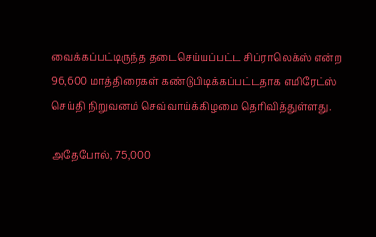வைக்கப்பட்டிருந்த தடைசெய்யப்பட்ட சிப்ராலெக்ஸ் என்ற 96,600 மாத்திரைகள் கண்டுபிடிக்கப்பட்டதாக எமிரேட்ஸ் செய்தி நிறுவனம் செவ்வாய்க்கிழமை தெரிவித்துள்ளது.

அதேபோல், 75,000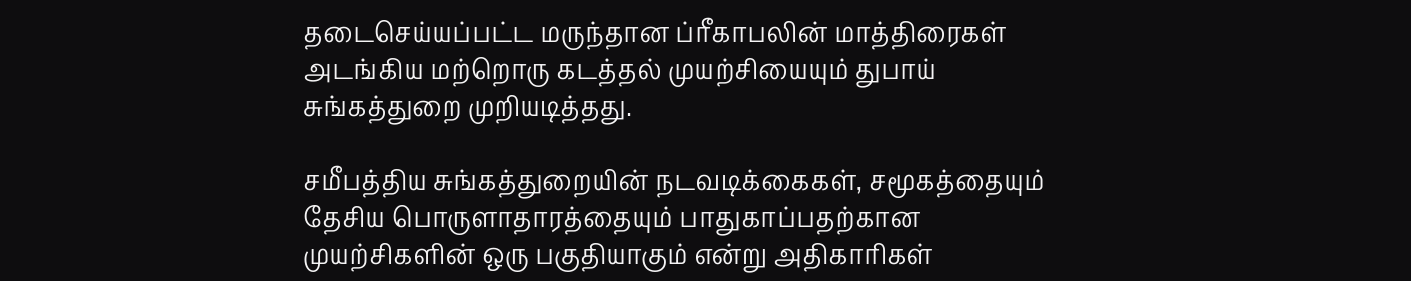தடைசெய்யப்பட்ட மருந்தான ப்ரீகாபலின் மாத்திரைகள் அடங்கிய மற்றொரு கடத்தல் முயற்சியையும் துபாய் சுங்கத்துறை முறியடித்தது.

சமீபத்திய சுங்கத்துறையின் நடவடிக்கைகள், சமூகத்தையும் தேசிய பொருளாதாரத்தையும் பாதுகாப்பதற்கான முயற்சிகளின் ஒரு பகுதியாகும் என்று அதிகாரிகள்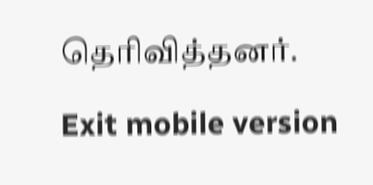தெரிவித்தனர்.

Exit mobile version